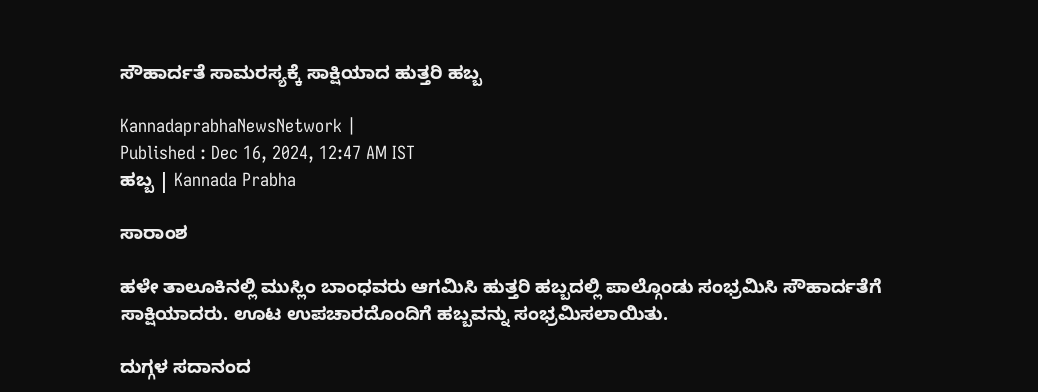ಸೌಹಾರ್ದತೆ ಸಾಮರಸ್ಯಕ್ಕೆ ಸಾಕ್ಷಿಯಾದ ಹುತ್ತರಿ ಹಬ್ಬ

KannadaprabhaNewsNetwork |
Published : Dec 16, 2024, 12:47 AM IST
ಹಬ್ಬ | Kannada Prabha

ಸಾರಾಂಶ

ಹಳೇ ತಾಲೂಕಿನಲ್ಲಿ ಮುಸ್ಲಿಂ ಬಾಂಧವರು ಆಗಮಿಸಿ ಹುತ್ತರಿ ಹಬ್ಬದಲ್ಲಿ ಪಾಲ್ಗೊಂಡು ಸಂಭ್ರಮಿಸಿ ಸೌಹಾರ್ದತೆಗೆ ಸಾಕ್ಷಿಯಾದರು. ಊಟ ಉಪಚಾರದೊಂದಿಗೆ ಹಬ್ಬವನ್ನು ಸಂಭ್ರಮಿಸಲಾಯಿತು.

ದುಗ್ಗಳ ಸದಾನಂದ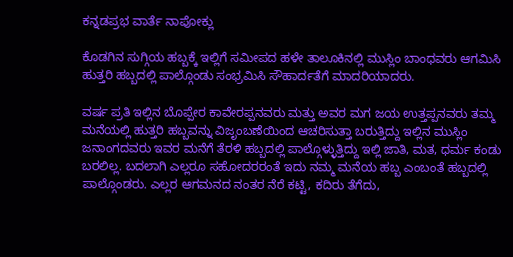ಕನ್ನಡಪ್ರಭ ವಾರ್ತೆ ನಾಪೋಕ್ಲು

ಕೊಡಗಿನ ಸುಗ್ಗಿಯ ಹಬ್ಬಕ್ಕೆ ಇಲ್ಲಿಗೆ ಸಮೀಪದ ಹಳೇ ತಾಲೂಕಿನಲ್ಲಿ ಮುಸ್ಲಿಂ ಬಾಂಧವರು ಆಗಮಿಸಿ ಹುತ್ತರಿ ಹಬ್ಬದಲ್ಲಿ ಪಾಲ್ಗೊಂಡು ಸಂಭ್ರಮಿಸಿ ಸೌಹಾರ್ದತೆಗೆ ಮಾದರಿಯಾದರು.

ವರ್ಷ ಪ್ರತಿ ಇಲ್ಲಿನ ಬೊಪ್ಪೇರ ಕಾವೇರಪ್ಪನವರು ಮತ್ತು ಅವರ ಮಗ ಜಯ ಉತ್ತಪ್ಪನವರು ತಮ್ಮ ಮನೆಯಲ್ಲಿ ಹುತ್ತರಿ ಹಬ್ಬವನ್ನು ವಿಜೃಂಬಣೆಯಿಂದ ಆಚರಿಸುತ್ತಾ ಬರುತ್ತಿದ್ದು ಇಲ್ಲಿನ ಮುಸ್ಲಿಂ ಜನಾಂಗದವರು ಇವರ ಮನೆಗೆ ತೆರಳಿ ಹಬ್ಬದಲ್ಲಿ ಪಾಲ್ಗೊಳ್ಳುತ್ತಿದ್ದು ಇಲ್ಲಿ ಜಾತಿ, ಮತ, ಧರ್ಮ ಕಂಡು ಬರಲಿಲ್ಲ. ಬದಲಾಗಿ ಎಲ್ಲರೂ ಸಹೋದರರಂತೆ ಇದು ನಮ್ಮ ಮನೆಯ ಹಬ್ಬ ಎಂಬಂತೆ ಹಬ್ಬದಲ್ಲಿ ಪಾಲ್ಗೊಂಡರು. ಎಲ್ಲರ ಆಗಮನದ ನಂತರ ನೆರೆ ಕಟ್ಟಿ, ಕದಿರು ತೆಗೆದು,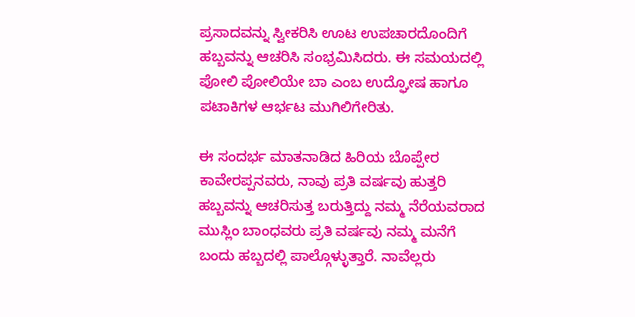ಪ್ರಸಾದವನ್ನು ಸ್ವೀಕರಿಸಿ ಊಟ ಉಪಚಾರದೊಂದಿಗೆ ಹಬ್ಬವನ್ನು ಆಚರಿಸಿ ಸಂಭ್ರಮಿಸಿದರು. ಈ ಸಮಯದಲ್ಲಿ ಪೋಲಿ ಪೋಲಿಯೇ ಬಾ ಎಂಬ ಉದ್ಘೋಷ ಹಾಗೂ ಪಟಾಕಿಗಳ ಆರ್ಭಟ ಮುಗಿಲಿಗೇರಿತು.

ಈ ಸಂದರ್ಭ ಮಾತನಾಡಿದ ಹಿರಿಯ ಬೊಪ್ಪೇರ ಕಾವೇರಪ್ಪನವರು, ನಾವು ಪ್ರತಿ ವರ್ಷವು ಹುತ್ತರಿ ಹಬ್ಬವನ್ನು ಆಚರಿಸುತ್ತ ಬರುತ್ತಿದ್ದು ನಮ್ಮ ನೆರೆಯವರಾದ ಮುಸ್ಲಿಂ ಬಾಂಧವರು ಪ್ರತಿ ವರ್ಷವು ನಮ್ಮ ಮನೆಗೆ ಬಂದು ಹಬ್ಬದಲ್ಲಿ ಪಾಲ್ಗೊಳ್ಳುತ್ತಾರೆ. ನಾವೆಲ್ಲರು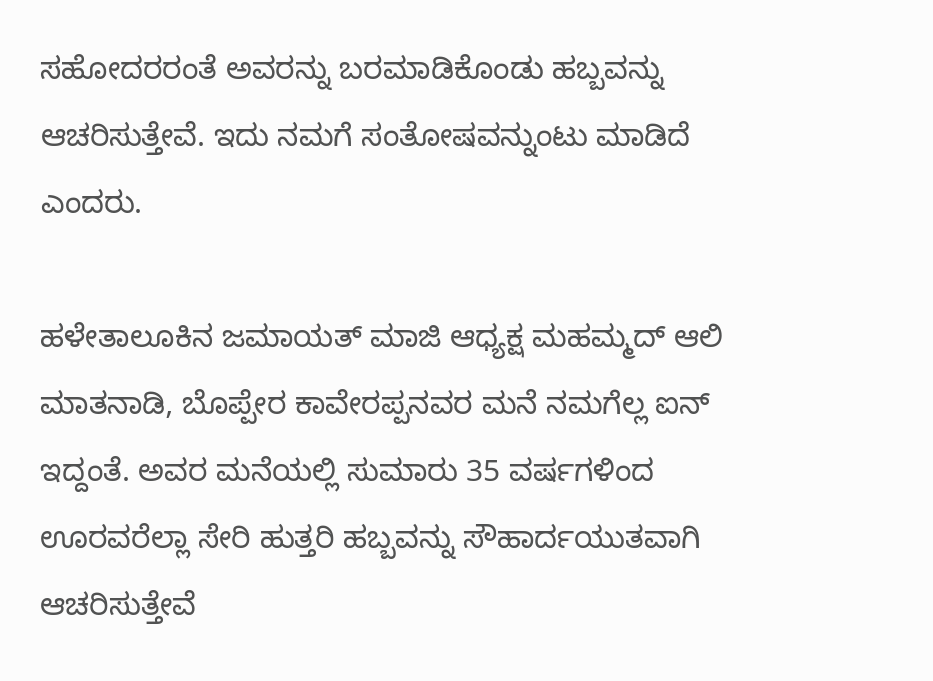ಸಹೋದರರಂತೆ ಅವರನ್ನು ಬರಮಾಡಿಕೊಂಡು ಹಬ್ಬವನ್ನು ಆಚರಿಸುತ್ತೇವೆ. ಇದು ನಮಗೆ ಸಂತೋಷವನ್ನುಂಟು ಮಾಡಿದೆ ಎಂದರು.

ಹಳೇತಾಲೂಕಿನ ಜಮಾಯತ್ ಮಾಜಿ ಆಧ್ಯಕ್ಷ ಮಹಮ್ಮದ್ ಆಲಿ ಮಾತನಾಡಿ, ಬೊಪ್ಪೇರ ಕಾವೇರಪ್ಪನವರ ಮನೆ ನಮಗೆಲ್ಲ ಐನ್ ಇದ್ದಂತೆ. ಅವರ ಮನೆಯಲ್ಲಿ ಸುಮಾರು 35 ವರ್ಷಗಳಿಂದ ಊರವರೆಲ್ಲಾ ಸೇರಿ ಹುತ್ತರಿ ಹಬ್ಬವನ್ನು ಸೌಹಾರ್ದಯುತವಾಗಿ ಆಚರಿಸುತ್ತೇವೆ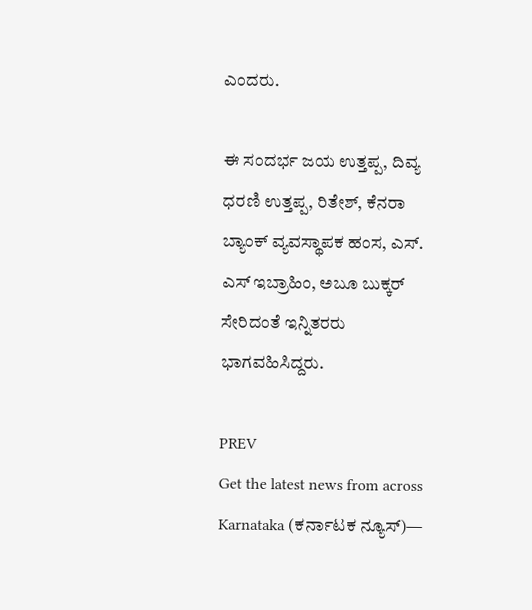ಎಂದರು.

ಈ ಸಂದರ್ಭ ಜಯ ಉತ್ತಪ್ಪ, ದಿವ್ಯ ಧರಣಿ ಉತ್ತಪ್ಪ, ರಿತೇಶ್, ಕೆನರಾ ಬ್ಯಾಂಕ್ ವ್ಯವಸ್ಥಾಪಕ ಹಂಸ, ಎಸ್. ಎಸ್ ಇಬ್ರಾಹಿಂ, ಅಬೂ ಬುಕ್ಕರ್ ಸೇರಿದಂತೆ ಇನ್ನಿತರರು ಭಾಗವಹಿಸಿದ್ದರು.

PREV
Get the latest news from across Karnataka (ಕರ್ನಾಟಕ ನ್ಯೂಸ್)—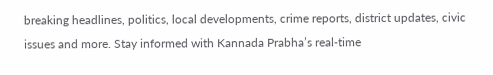breaking headlines, politics, local developments, crime reports, district updates, civic issues and more. Stay informed with Kannada Prabha’s real‑time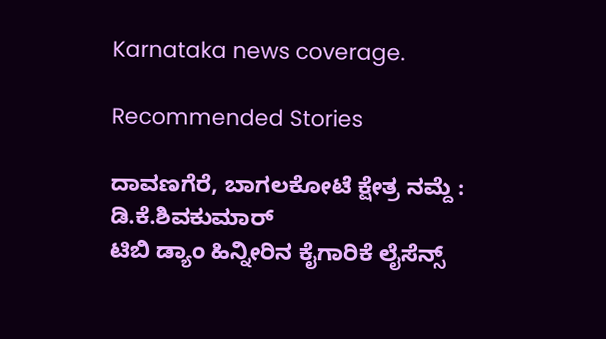Karnataka news coverage.

Recommended Stories

ದಾವಣಗೆರೆ, ಬಾಗಲಕೋಟೆ ಕ್ಷೇತ್ರ ನಮ್ದೆ : ಡಿ.ಕೆ.ಶಿವಕುಮಾರ್‌
ಟಿಬಿ ಡ್ಯಾಂ ಹಿನ್ನೀರಿನ ಕೈಗಾರಿಕೆ ಲೈಸೆನ್ಸ್‌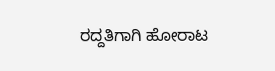ರದ್ದತಿಗಾಗಿ ಹೋರಾಟ